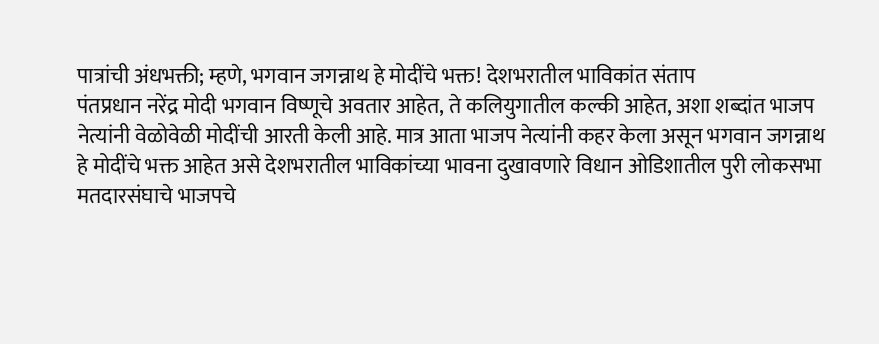पात्रांची अंधभक्ती; म्हणे, भगवान जगन्नाथ हे मोदींचे भक्त! देशभरातील भाविकांत संताप
पंतप्रधान नरेंद्र मोदी भगवान विष्णूचे अवतार आहेत, ते कलियुगातील कल्की आहेत, अशा शब्दांत भाजप नेत्यांनी वेळोवेळी मोदींची आरती केली आहे. मात्र आता भाजप नेत्यांनी कहर केला असून भगवान जगन्नाथ हे मोदींचे भक्त आहेत असे देशभरातील भाविकांच्या भावना दुखावणारे विधान ओडिशातील पुरी लोकसभा मतदारसंघाचे भाजपचे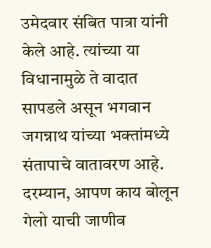उमेदवार संबित पात्रा यांनी केले आहे. त्यांच्या या विधानामुळे ते वादात सापडले असून भगवान जगन्नाथ यांच्या भक्तांमध्ये संतापाचे वातावरण आहे. दरम्यान, आपण काय बोलून गेलो याची जाणीव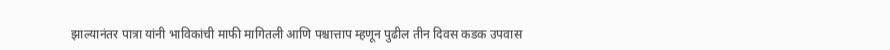झाल्यानंतर पात्रा यांनी भाविकांची माफी मागितली आणि पश्चात्ताप म्हणून पुढील तीन दिवस कडक उपवास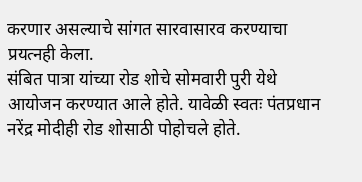करणार असल्याचे सांगत सारवासारव करण्याचा प्रयत्नही केला.
संबित पात्रा यांच्या रोड शोचे सोमवारी पुरी येथे आयोजन करण्यात आले होते. यावेळी स्वतः पंतप्रधान नरेंद्र मोदीही रोड शोसाठी पोहोचले होते.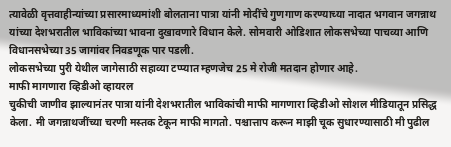त्यावेळी वृत्तवाहीन्यांच्या प्रसारमाध्यमांशी बोलताना पात्रा यांनी मोदींचे गुणगाण करण्याच्या नादात भगवान जगन्नाथ यांच्या देशभरातील भाविकांच्या भावना दुखावणारे विधान केले. सोमवारी ओडिशात लोकसभेच्या पाचव्या आणि विधानसभेच्या 35 जागांवर निवडणूक पार पडली.
लोकसभेच्या पुरी येथील जागेसाठी सहाव्या टप्प्यात म्हणजेच 25 मे रोजी मतदान होणार आहे.
माफी मागणारा व्हिडीओ व्हायरल
चुकीची जाणीव झाल्यानंतर पात्रा यांनी देशभरातील भाविकांची माफी मागणारा व्हिडीओ सोशल मीडियातून प्रसिद्ध केला. मी जगन्नाथजींच्या चरणी मस्तक टेकून माफी मागतो. पश्चात्ताप करून माझी चूक सुधारण्यासाठी मी पुढील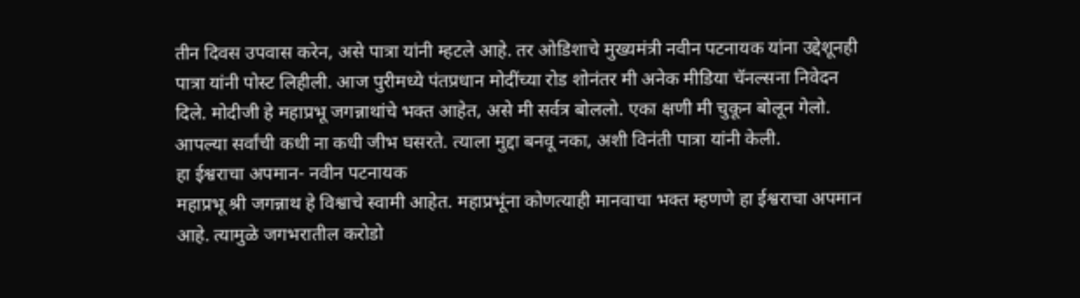तीन दिवस उपवास करेन, असे पात्रा यांनी म्हटले आहे. तर ओडिशाचे मुख्यमंत्री नवीन पटनायक यांना उद्देशूनही पात्रा यांनी पोस्ट लिहीली. आज पुरीमध्ये पंतप्रधान मोदींच्या रोड शोनंतर मी अनेक मीडिया चॅनल्सना निवेदन दिले. मोदीजी हे महाप्रभू जगन्नाथांचे भक्त आहेत, असे मी सर्वत्र बोललो. एका क्षणी मी चुकून बोलून गेलो. आपल्या सर्वांची कधी ना कधी जीभ घसरते. त्याला मुद्दा बनवू नका, अशी विनंती पात्रा यांनी केली.
हा ईश्वराचा अपमान- नवीन पटनायक
महाप्रभू श्री जगन्नाथ हे विश्वाचे स्वामी आहेत. महाप्रभूंना कोणत्याही मानवाचा भक्त म्हणणे हा ईश्वराचा अपमान आहे. त्यामुळे जगभरातील करोडो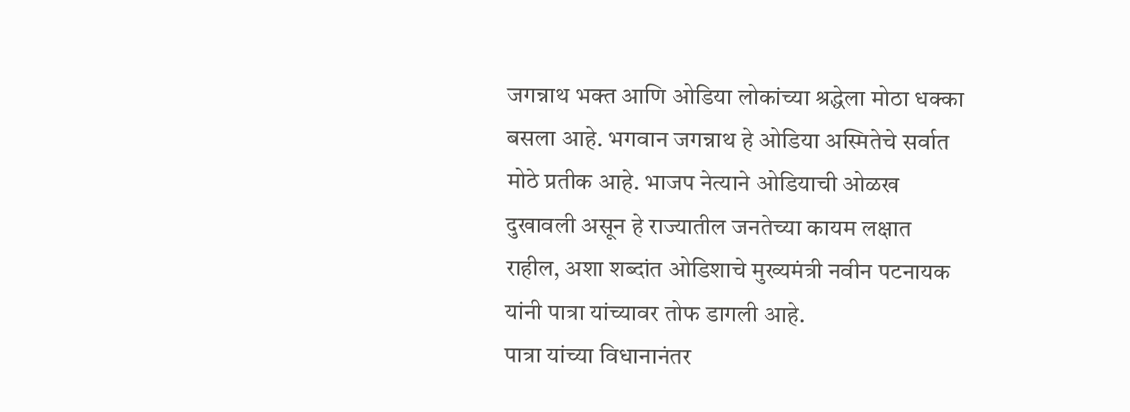जगन्नाथ भक्त आणि ओडिया लोकांच्या श्रद्धेला मोठा धक्का बसला आहे. भगवान जगन्नाथ हे ओडिया अस्मितेचे सर्वात मोठे प्रतीक आहे. भाजप नेत्याने ओडियाची ओळख दुखावली असून हे राज्यातील जनतेच्या कायम लक्षात राहील, अशा शब्दांत ओडिशाचे मुख्यमंत्री नवीन पटनायक यांनी पात्रा यांच्यावर तोफ डागली आहे.
पात्रा यांच्या विधानानंतर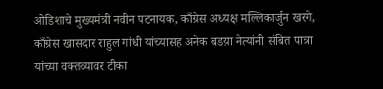ओडिशाचे मुख्यमंत्री नवीन पटनायक, काँग्रेस अध्यक्ष मल्लिकार्जुन खरगे, काँग्रेस खासदार राहुल गांधी यांच्यासह अनेक बडय़ा नेत्यांनी संबित पात्रा यांच्या वक्तव्यावर टीका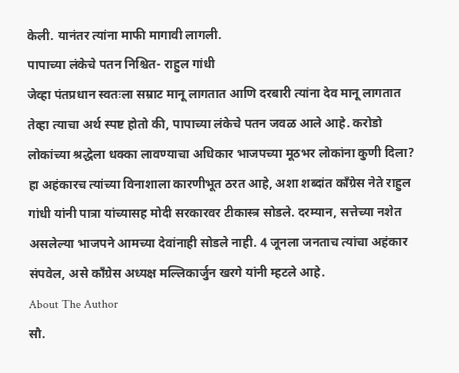केली. यानंतर त्यांना माफी मागावी लागली.
पापाच्या लंकेचे पतन निश्चित- राहुल गांधी
जेव्हा पंतप्रधान स्वतःला सम्राट मानू लागतात आणि दरबारी त्यांना देव मानू लागतात तेव्हा त्याचा अर्थ स्पष्ट होतो की, पापाच्या लंकेचे पतन जवळ आले आहे. करोडो लोकांच्या श्रद्धेला धक्का लावण्याचा अधिकार भाजपच्या मूठभर लोकांना कुणी दिला? हा अहंकारच त्यांच्या विनाशाला कारणीभूत ठरत आहे, अशा शब्दांत काँग्रेस नेते राहुल गांधी यांनी पात्रा यांच्यासह मोदी सरकारवर टीकास्त्र सोडले. दरम्यान, सत्तेच्या नशेत असलेल्या भाजपने आमच्या देवांनाही सोडले नाही. 4 जूनला जनताच त्यांचा अहंकार संपवेल, असे काँग्रेस अध्यक्ष मल्लिकार्जुन खरगे यांनी म्हटले आहे.
About The Author
सौ.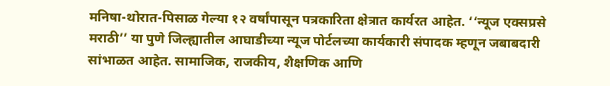मनिषा-थोरात-पिसाळ गेल्या १२ वर्षांपासून पत्रकारिता क्षेत्रात कार्यरत आहेत. ‘‘न्यूज एक्सप्रसे मराठी’’ या पुणे जिल्ह्यातील आघाडीच्या न्यूज पोर्टलच्या कार्यकारी संपादक म्हणून जबाबदारी सांभाळत आहेत. सामाजिक, राजकीय, शैक्षणिक आणि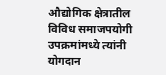औद्योगिक क्षेत्रातील विविध समाजपयोगी उपक्रमांमध्ये त्यांनी योगदान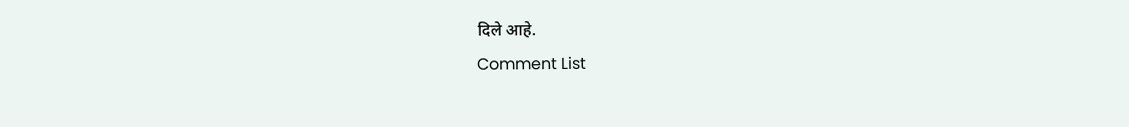दिले आहे.
Comment List